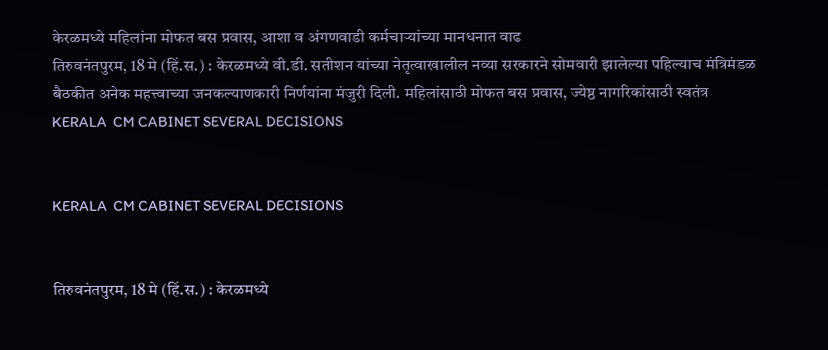केरळमध्ये महिलांना मोफत बस प्रवास, आशा व अंगणवाडी कर्मचाऱ्यांच्या मानधनात वाढ
तिरुवनंतपुरम, 18 मे (हिं.स.) : केरळमध्ये वी.डी. सतीशन यांच्या नेतृत्वाखालील नव्या सरकारने सोमवारी झालेल्या पहिल्याच मंत्रिमंडळ बैठकीत अनेक महत्त्वाच्या जनकल्याणकारी निर्णयांना मंजुरी दिली. महिलांसाठी मोफत बस प्रवास, ज्येष्ठ नागरिकांसाठी स्वतंत्र
KERALA  CM CABINET SEVERAL DECISIONS


KERALA  CM CABINET SEVERAL DECISIONS


तिरुवनंतपुरम, 18 मे (हिं.स.) : केरळमध्ये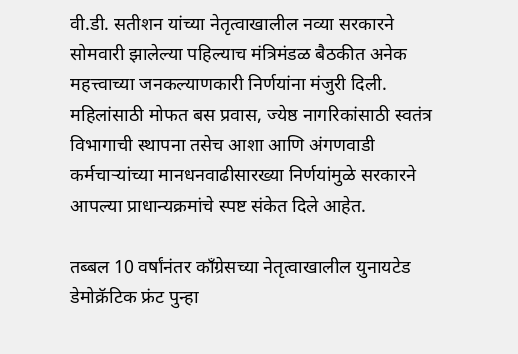वी.डी. सतीशन यांच्या नेतृत्वाखालील नव्या सरकारने सोमवारी झालेल्या पहिल्याच मंत्रिमंडळ बैठकीत अनेक महत्त्वाच्या जनकल्याणकारी निर्णयांना मंजुरी दिली. महिलांसाठी मोफत बस प्रवास, ज्येष्ठ नागरिकांसाठी स्वतंत्र विभागाची स्थापना तसेच आशा आणि अंगणवाडी कर्मचाऱ्यांच्या मानधनवाढीसारख्या निर्णयांमुळे सरकारने आपल्या प्राधान्यक्रमांचे स्पष्ट संकेत दिले आहेत.

तब्बल 10 वर्षांनंतर काँग्रेसच्या नेतृत्वाखालील युनायटेड डेमोक्रॅटिक फ्रंट पुन्हा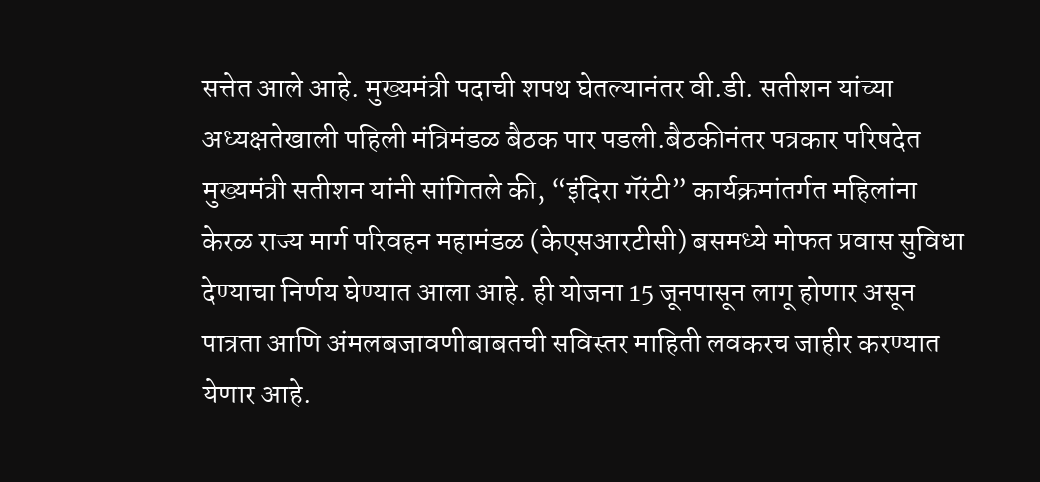सत्तेत आले आहे. मुख्यमंत्री पदाची शपथ घेतल्यानंतर वी.डी. सतीशन यांच्या अध्यक्षतेखाली पहिली मंत्रिमंडळ बैठक पार पडली.बैठकीनंतर पत्रकार परिषदेत मुख्यमंत्री सतीशन यांनी सांगितले की, “इंदिरा गॅरंटी” कार्यक्रमांतर्गत महिलांना केरळ राज्य मार्ग परिवहन महामंडळ (केएसआरटीसी) बसमध्ये मोफत प्रवास सुविधा देण्याचा निर्णय घेण्यात आला आहे. ही योजना 15 जूनपासून लागू होणार असून पात्रता आणि अंमलबजावणीबाबतची सविस्तर माहिती लवकरच जाहीर करण्यात येणार आहे.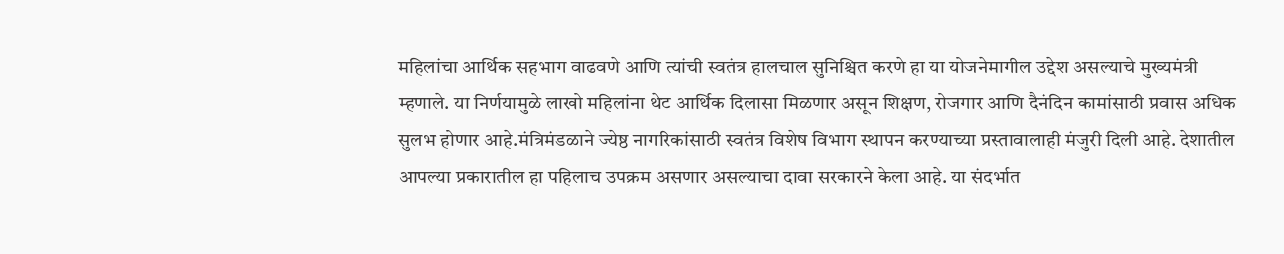महिलांचा आर्थिक सहभाग वाढवणे आणि त्यांची स्वतंत्र हालचाल सुनिश्चित करणे हा या योजनेमागील उद्देश असल्याचे मुख्यमंत्री म्हणाले. या निर्णयामुळे लाखो महिलांना थेट आर्थिक दिलासा मिळणार असून शिक्षण, रोजगार आणि दैनंदिन कामांसाठी प्रवास अधिक सुलभ होणार आहे.मंत्रिमंडळाने ज्येष्ठ नागरिकांसाठी स्वतंत्र विशेष विभाग स्थापन करण्याच्या प्रस्तावालाही मंजुरी दिली आहे. देशातील आपल्या प्रकारातील हा पहिलाच उपक्रम असणार असल्याचा दावा सरकारने केला आहे. या संदर्भात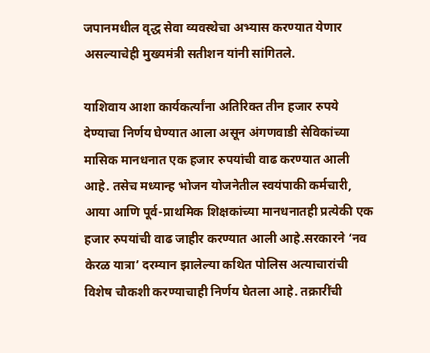जपानमधील वृद्ध सेवा व्यवस्थेचा अभ्यास करण्यात येणार असल्याचेही मुख्यमंत्री सतीशन यांनी सांगितले.

याशिवाय आशा कार्यकर्त्यांना अतिरिक्त तीन हजार रुपये देण्याचा निर्णय घेण्यात आला असून अंगणवाडी सेविकांच्या मासिक मानधनात एक हजार रुपयांची वाढ करण्यात आली आहे. तसेच मध्यान्ह भोजन योजनेतील स्वयंपाकी कर्मचारी, आया आणि पूर्व-प्राथमिक शिक्षकांच्या मानधनातही प्रत्येकी एक हजार रुपयांची वाढ जाहीर करण्यात आली आहे.सरकारने ‘नव केरळ यात्रा’ दरम्यान झालेल्या कथित पोलिस अत्याचारांची विशेष चौकशी करण्याचाही निर्णय घेतला आहे. तक्रारींची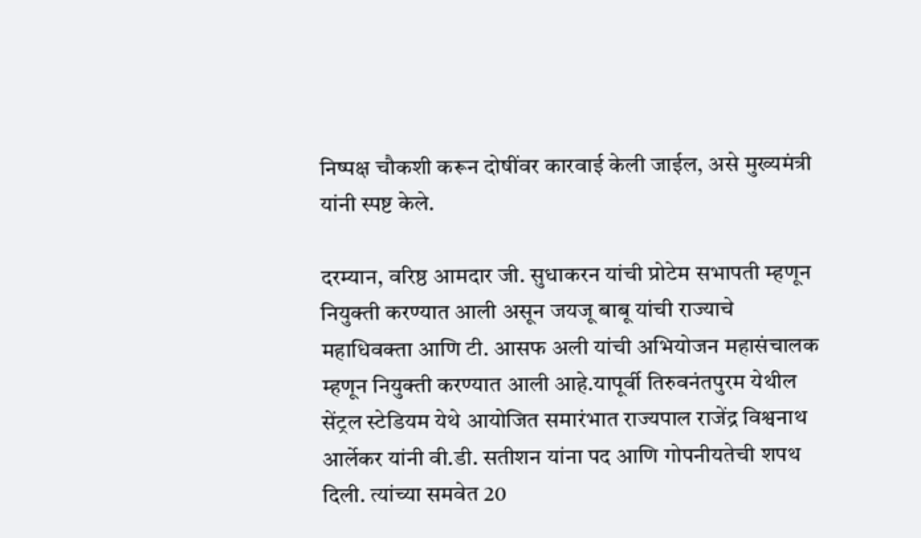निष्पक्ष चौकशी करून दोषींवर कारवाई केली जाईल, असे मुख्यमंत्री यांनी स्पष्ट केले.

दरम्यान, वरिष्ठ आमदार जी. सुधाकरन यांची प्रोटेम सभापती म्हणून नियुक्ती करण्यात आली असून जयजू बाबू यांची राज्याचे महाधिवक्ता आणि टी. आसफ अली यांची अभियोजन महासंचालक म्हणून नियुक्ती करण्यात आली आहे.यापूर्वी तिरुवनंतपुरम येथील सेंट्रल स्टेडियम येथे आयोजित समारंभात राज्यपाल राजेंद्र विश्वनाथ आर्लेकर यांनी वी.डी. सतीशन यांना पद आणि गोपनीयतेची शपथ दिली. त्यांच्या समवेत 20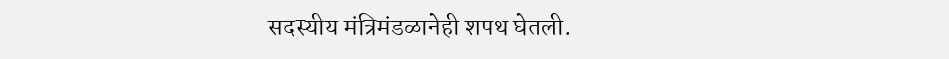सदस्यीय मंत्रिमंडळानेही शपथ घेतली.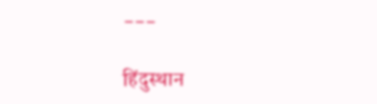---

हिंदुस्थान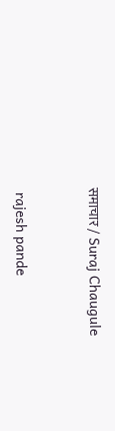समाचार / Suraj Chaugule


 rajesh pande